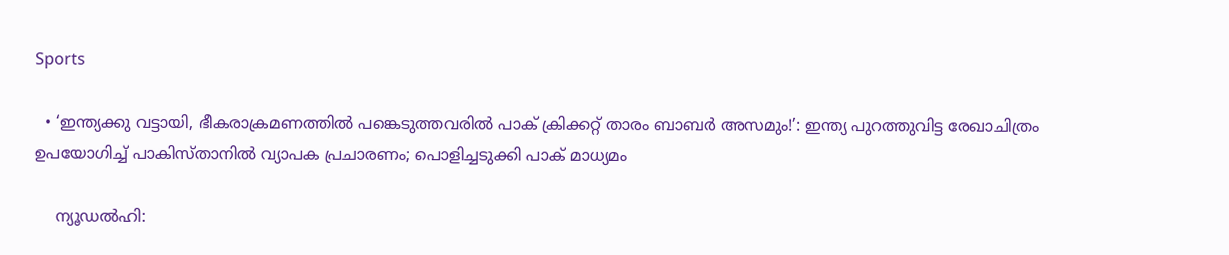Sports

  • ‘ഇന്ത്യക്കു വട്ടായി, ഭീകരാക്രമണത്തില്‍ പങ്കെടുത്തവരില്‍ പാക് ക്രിക്കറ്റ് താരം ബാബര്‍ അസമും!’: ഇന്ത്യ പുറത്തുവിട്ട രേഖാചിത്രം ഉപയോഗിച്ച് പാകിസ്താനില്‍ വ്യാപക പ്രചാരണം; പൊളിച്ചടുക്കി പാക് മാധ്യമം

    ന്യൂഡല്‍ഹി: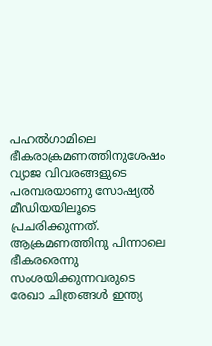പഹല്‍ഗാമിലെ ഭീകരാക്രമണത്തിനുശേഷം വ്യാജ വിവരങ്ങളുടെ പരമ്പരയാണു സോഷ്യല്‍ മീഡിയയിലൂടെ പ്രചരിക്കുന്നത്. ആക്രമണത്തിനു പിന്നാലെ ഭീകരരെന്നു സംശയിക്കുന്നവരുടെ രേഖാ ചിത്രങ്ങള്‍ ഇന്ത്യ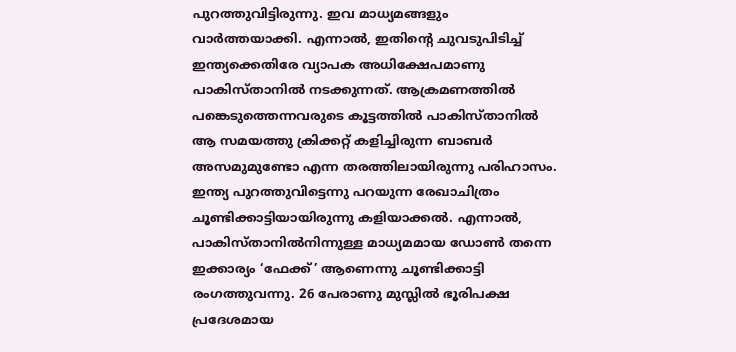പുറത്തുവിട്ടിരുന്നു. ഇവ മാധ്യമങ്ങളും വാര്‍ത്തയാക്കി. എന്നാല്‍, ഇതിന്റെ ചുവടുപിടിച്ച് ഇന്ത്യക്കെതിരേ വ്യാപക അധിക്ഷേപമാണു പാകിസ്താനില്‍ നടക്കുന്നത്. ആക്രമണത്തില്‍ പങ്കെടുത്തെന്നവരുടെ കൂട്ടത്തില്‍ പാകിസ്താനില്‍ ആ സമയത്തു ക്രിക്കറ്റ് കളിച്ചിരുന്ന ബാബര്‍ അസമുമുണ്ടോ എന്ന തരത്തിലായിരുന്നു പരിഹാസം. ഇന്ത്യ പുറത്തുവിട്ടെന്നു പറയുന്ന രേഖാചിത്രം ചൂണ്ടിക്കാട്ടിയായിരുന്നു കളിയാക്കല്‍. എന്നാല്‍, പാകിസ്താനില്‍നിന്നുള്ള മാധ്യമമായ ഡോണ്‍ തന്നെ ഇക്കാര്യം ‘ഫേക്ക്’ ആണെന്നു ചൂണ്ടിക്കാട്ടി രംഗത്തുവന്നു. 26 പേരാണു മുസ്ലില്‍ ഭൂരിപക്ഷ പ്രദേശമായ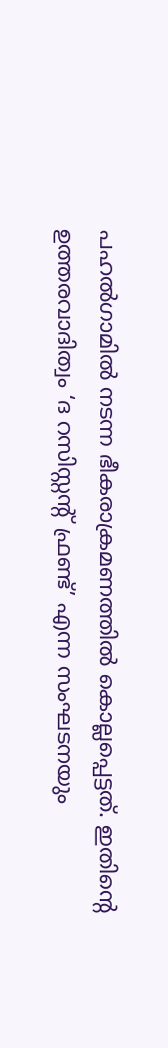പഹല്‍ഗാമില്‍ നടന്ന ഭീകരാക്രമണത്തില്‍ കൊല്ലപ്പെട്ടത്. ഇതിന്റെ ഉത്തരവാദിത്വം ‘ദ റസിസ്റ്റന്റ് ഫ്രണ്ട്’ എന്ന സംഘടനയും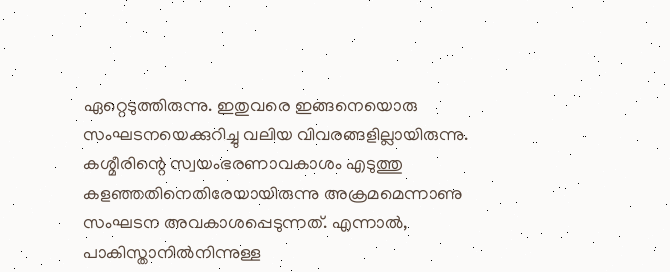ഏറ്റെടുത്തിരുന്നു. ഇതുവരെ ഇങ്ങനെയൊരു സംഘടനയെക്കുറിച്ചു വലിയ വിവരങ്ങളില്ലായിരുന്നു. കശ്മീരിന്റെ സ്വയംഭരണാവകാശം എടുത്തു കളഞ്ഞതിനെതിരേയായിരുന്നു അക്രമമെന്നാണു സംഘടന അവകാശപ്പെടുന്നത്. എന്നാല്‍, പാകിസ്താനില്‍നിന്നുള്ള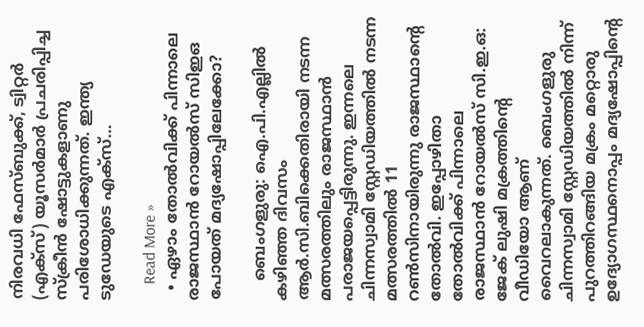നിരവധി ഫേസ്ബുക്ക്, ട്വിറ്റര്‍ (എക്‌സ്) യൂസര്‍മാര്‍ പ്രചരിപ്പിച്ച സ്‌ക്രീന്‍ ഷോട്ടുകളാണു പരിശോധിക്കുന്നത്. ഇന്ത്യ ടുഡേയുടെ എക്‌സ്…

    Read More »
  • ഏഴാം തോല്‍വിക്ക് പിന്നാലെ രാജസ്ഥാന്‍ റോയല്‍സ് സിഇഒ പോയത് മദ്യഷോപ്പിലേക്കോ?

    ബെംഗളുരു: ഐ.പി.എല്ലില്‍ കഴിഞ്ഞ ദിവസം ആര്‍.സി.ബിക്കെതിരായി നടന്ന മത്സരത്തിലും രാജസ്ഥാന്‍ പരാജയപ്പെട്ടിരുന്നു. ഇന്നലെ ചിന്നസ്വാമി സ്റ്റേഡിയത്തില്‍ നടന്ന മത്സരത്തില്‍ 11 റണ്‍സിനായിരുന്നു രാജസ്ഥാന്റെ തോല്‍വി. ഇപ്പോഴിതാ തോല്‍വിക്ക് പിന്നാലെ രാജസ്ഥാന്‍ റോയല്‍സ് സി.ഇ.ഒ: ജേക് ലുഷി മക്രത്തിന്റെ വീഡിയോ ആണ് വൈറലാകുന്നത്. ബെംഗളുരു ചിന്നസ്വാമി സ്റ്റേഡിയത്തില്‍ നിന്ന് പുറത്തിറങ്ങിയ മക്രം മറ്റൊരു ഉദ്യോഗസ്ഥനൊപ്പം മദ്യഷോപ്പിന്റെ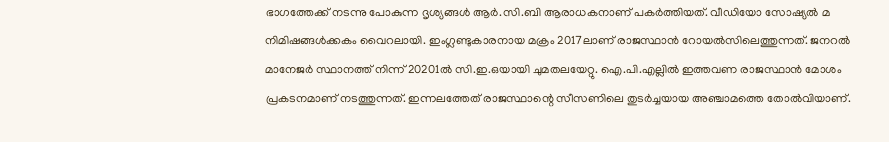ഭാഗത്തേക്ക് നടന്നു പോകുന്ന ദൃശ്യങ്ങള്‍ ആര്‍.സി.ബി ആരാധകനാണ് പകര്‍ത്തിയത്. വീഡിയോ സോഷ്യല്‍ മ നിമിഷങ്ങള്‍ക്കകം വൈറലായി. ഇംഗ്ലണ്ടുകാരനായ മക്രം 2017ലാണ് രാജസ്ഥാന്‍ റോയല്‍സിലെത്തുന്നത്. ജനറല്‍ മാനേജര്‍ സ്ഥാനത്ത് നിന്ന് 20201ല്‍ സി.ഇ.ഒയായി ചുമതലയേറ്റു. ഐ.പി.എല്ലില്‍ ഇത്തവണ രാജസ്ഥാന്‍ മോശം പ്രകടനമാണ് നടത്തുന്നത്. ഇന്നലത്തേത് രാജസ്ഥാന്റെ സീസണിലെ തുടര്‍ച്ചയായ അഞ്ചാമത്തെ തോല്‍വിയാണ്.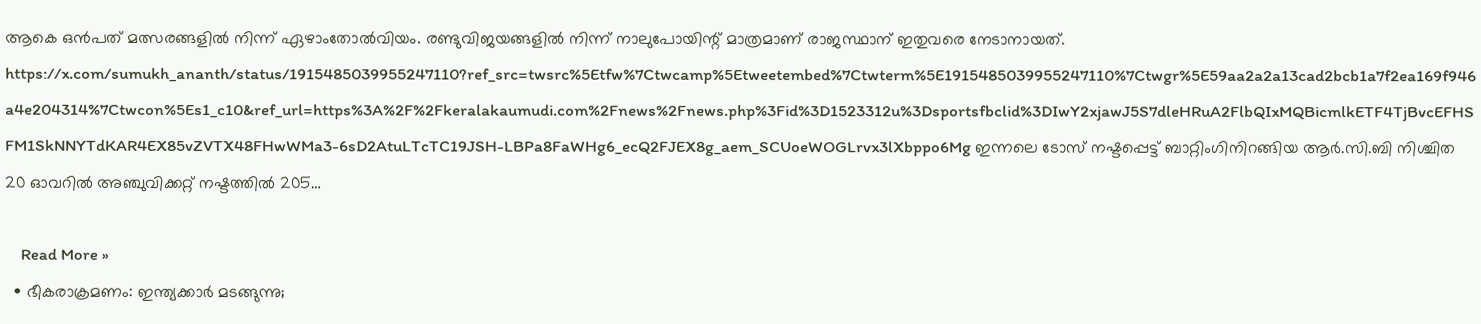ആകെ ഒന്‍പത് മത്സരങ്ങളില്‍ നിന്ന് ഏഴാംതോല്‍വിയം. രണ്ടുവിജയങ്ങളില്‍ നിന്ന് നാലുപോയിന്റ് മാത്രമാണ് രാജസ്ഥാന് ഇതുവരെ നേടാനായത്. https://x.com/sumukh_ananth/status/1915485039955247110?ref_src=twsrc%5Etfw%7Ctwcamp%5Etweetembed%7Ctwterm%5E1915485039955247110%7Ctwgr%5E59aa2a2a13cad2bcb1a7f2ea169f946a4e204314%7Ctwcon%5Es1_c10&ref_url=https%3A%2F%2Fkeralakaumudi.com%2Fnews%2Fnews.php%3Fid%3D1523312u%3Dsportsfbclid%3DIwY2xjawJ5S7dleHRuA2FlbQIxMQBicmlkETF4TjBvcEFHSFM1SkNNYTdKAR4EX85vZVTX48FHwWMa3-6sD2AtuLTcTC19JSH-LBPa8FaWHg6_ecQ2FJEX8g_aem_SCUoeWOGLrvx3lXbppo6Mg ഇന്നലെ ടോസ് നഷ്ടപ്പെട്ട് ബാറ്റിംഗിനിറങ്ങിയ ആര്‍.സി.ബി നിശ്ചിത 20 ഓവറില്‍ അഞ്ചുവിക്കറ്റ് നഷ്ടത്തില്‍ 205…

    Read More »
  • ഭീകരാക്രമണം: ഇന്ത്യക്കാര്‍ മടങ്ങുന്നു;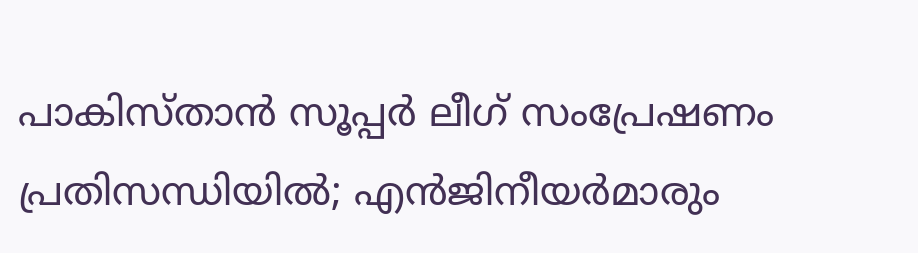പാകിസ്താന്‍ സൂപ്പര്‍ ലീഗ് സംപ്രേഷണം പ്രതിസന്ധിയില്‍; എന്‍ജിനീയര്‍മാരും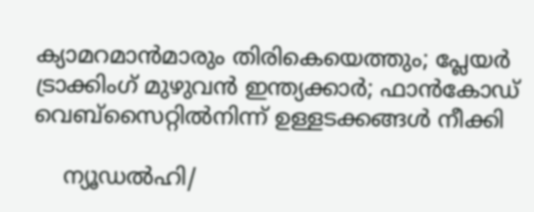ക്യാമറമാന്‍മാരും തിരികെയെത്തും; പ്ലേയര്‍ ട്രാക്കിംഗ് മുഴുവന്‍ ഇന്ത്യക്കാര്‍; ഫാന്‍കോഡ് വെബ്‌സൈറ്റില്‍നിന്ന് ഉള്ളടക്കങ്ങള്‍ നീക്കി

    ന്യൂഡൽഹി/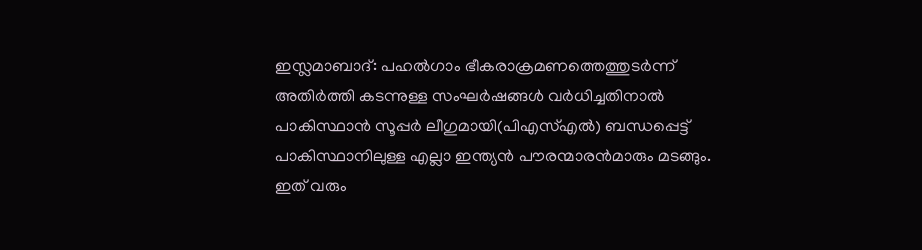ഇസ്ലമാബാദ്‌: പഹൽഗാം ഭീകരാക്രമണത്തെത്തുടർന്ന് അതിർത്തി കടന്നുള്ള സംഘർഷങ്ങൾ വർധിച്ചതിനാൽ പാകിസ്ഥാൻ സൂപ്പർ ലീഗുമായി(പിഎസ്എൽ) ബന്ധപ്പെട്ട് പാകിസ്ഥാനിലുള്ള എല്ലാ ഇന്ത്യന്‍ പൗരന്മാരൻമാരും മടങ്ങും. ഇത്‌ വരും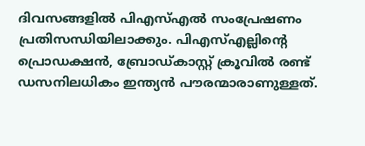ദിവസങ്ങളിൽ പിഎസ്എൽ സംപ്രേഷണം പ്രതിസന്ധിയിലാക്കും. പിഎസ്എല്ലിന്റെ പ്രൊഡക്ഷൻ, ബ്രോഡ്കാസ്റ്റ് ക്രൂവിൽ രണ്ട് ഡസനിലധികം ഇന്ത്യൻ പൗരന്മാരാണുള്ളത്‌.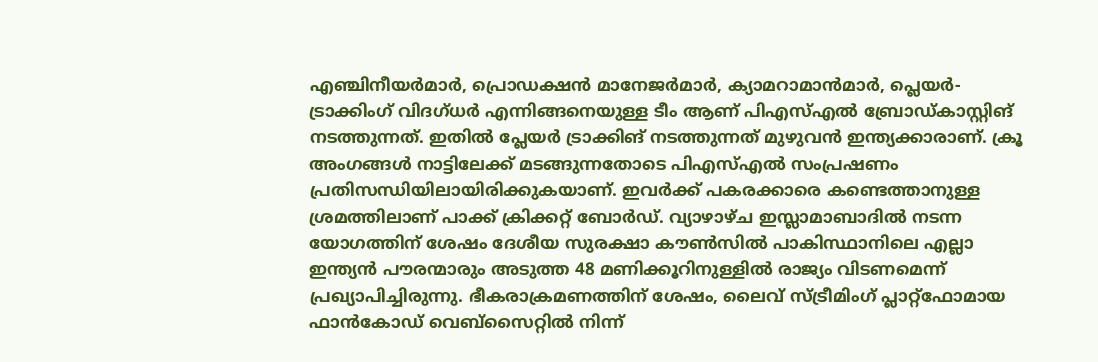എഞ്ചിനീയർമാർ, പ്രൊഡക്ഷൻ മാനേജർമാർ, ക്യാമറാമാൻമാർ, പ്ലെയർ-ട്രാക്കിംഗ് വിദഗ്ധർ എന്നിങ്ങനെയുള്ള ടീം ആണ് പിഎസ്എല്‍ ബ്രോഡ്കാസ്റ്റിങ് നടത്തുന്നത്. ഇതില്‍ പ്ലേയര്‍ ട്രാക്കിങ് നടത്തുന്നത് മുഴുവന്‍ ഇന്ത്യക്കാരാണ്. ക്രൂ അംഗങ്ങൾ നാട്ടിലേക്ക്‌ മടങ്ങുന്നതോടെ പിഎസ്‌എൽ സംപ്രഷണം പ്രതിസന്ധിയിലായിരിക്കുകയാണ്‌. ഇവര്‍ക്ക് പകരക്കാരെ കണ്ടെത്താനുള്ള ശ്രമത്തിലാണ്‌ പാക്ക് ക്രിക്കറ്റ് ബോര്‍ഡ്. വ്യാഴാഴ്ച ഇസ്ലാമാബാദിൽ നടന്ന യോഗത്തിന് ശേഷം ദേശീയ സുരക്ഷാ കൗൺസിൽ പാകിസ്ഥാനിലെ എല്ലാ ഇന്ത്യൻ പൗരന്മാരും അടുത്ത 48 മണിക്കൂറിനുള്ളിൽ രാജ്യം വിടണമെന്ന് പ്രഖ്യാപിച്ചിരുന്നു. ഭീകരാക്രമണത്തിന് ശേഷം, ലൈവ് സ്ട്രീമിംഗ് പ്ലാറ്റ്‌ഫോമായ ഫാൻകോഡ് വെബ്‌സൈറ്റിൽ നിന്ന്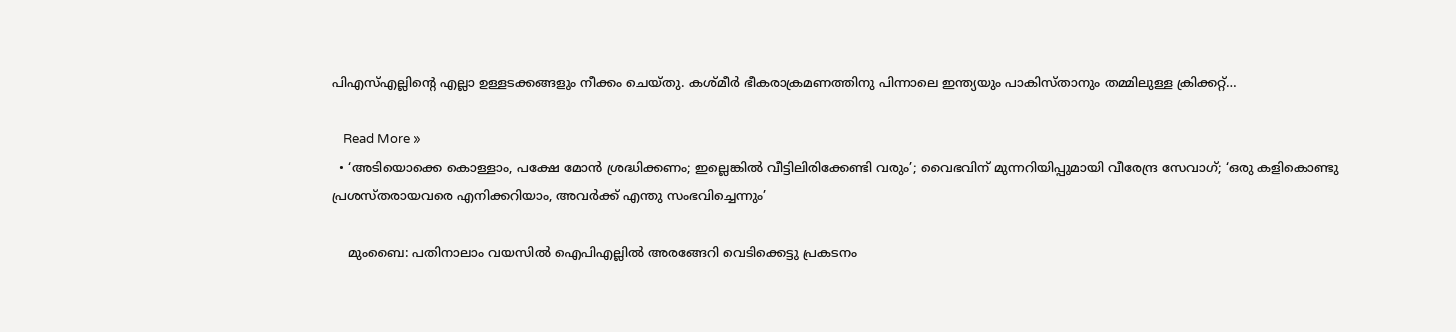പിഎസ്എല്ലിന്റെ എല്ലാ ഉള്ളടക്കങ്ങളും നീക്കം ചെയ്തു. കശ്മീര്‍ ഭീകരാക്രമണത്തിനു പിന്നാലെ ഇന്ത്യയും പാകിസ്താനും തമ്മിലുള്ള ക്രിക്കറ്റ്…

    Read More »
  • ‘അടിയൊക്കെ കൊള്ളാം, പക്ഷേ മോന്‍ ശ്രദ്ധിക്കണം; ഇല്ലെങ്കില്‍ വീട്ടിലിരിക്കേണ്ടി വരും’; വൈഭവിന് മുന്നറിയിപ്പുമായി വീരേന്ദ്ര സേവാഗ്; ‘ഒരു കളികൊണ്ടു പ്രശസ്തരായവരെ എനിക്കറിയാം, അവര്‍ക്ക് എന്തു സംഭവിച്ചെന്നും’

    മുംബൈ: പതിനാലാം വയസില്‍ ഐപിഎല്ലില്‍ അരങ്ങേറി വെടിക്കെട്ടു പ്രകടനം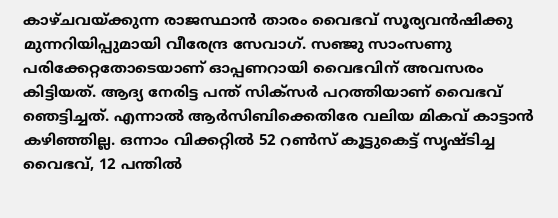കാഴ്ചവയ്ക്കുന്ന രാജസ്ഥാന്‍ താരം വൈഭവ് സൂര്യവന്‍ഷിക്കു മുന്നറിയിപ്പുമായി വീരേന്ദ്ര സേവാഗ്. സഞ്ജു സാംസണു പരിക്കേറ്റതോടെയാണ് ഓപ്പണറായി വൈഭവിന് അവസരം കിട്ടിയത്. ആദ്യ നേരിട്ട പന്ത് സിക്‌സര്‍ പറത്തിയാണ് വൈഭവ് ഞെട്ടിച്ചത്. എന്നാല്‍ ആര്‍സിബിക്കെതിരേ വലിയ മികവ് കാട്ടാന്‍ കഴിഞ്ഞില്ല. ഒന്നാം വിക്കറ്റില്‍ 52 റണ്‍സ് കൂട്ടുകെട്ട് സൃഷ്ടിച്ച വൈഭവ്, 12 പന്തില്‍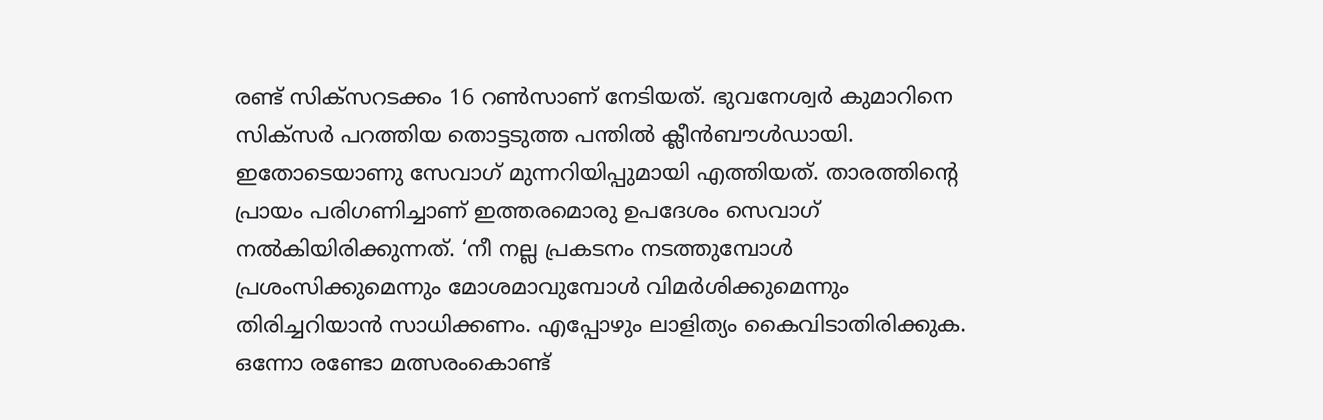രണ്ട് സിക്സറടക്കം 16 റണ്‍സാണ് നേടിയത്. ഭുവനേശ്വര്‍ കുമാറിനെ സിക്സര്‍ പറത്തിയ തൊട്ടടുത്ത പന്തില്‍ ക്ലീന്‍ബൗള്‍ഡായി. ഇതോടെയാണു സേവാഗ് മുന്നറിയിപ്പുമായി എത്തിയത്. താരത്തിന്റെ പ്രായം പരിഗണിച്ചാണ് ഇത്തരമൊരു ഉപദേശം സെവാഗ് നല്‍കിയിരിക്കുന്നത്. ‘നീ നല്ല പ്രകടനം നടത്തുമ്പോള്‍ പ്രശംസിക്കുമെന്നും മോശമാവുമ്പോള്‍ വിമര്‍ശിക്കുമെന്നും തിരിച്ചറിയാന്‍ സാധിക്കണം. എപ്പോഴും ലാളിത്യം കൈവിടാതിരിക്കുക. ഒന്നോ രണ്ടോ മത്സരംകൊണ്ട്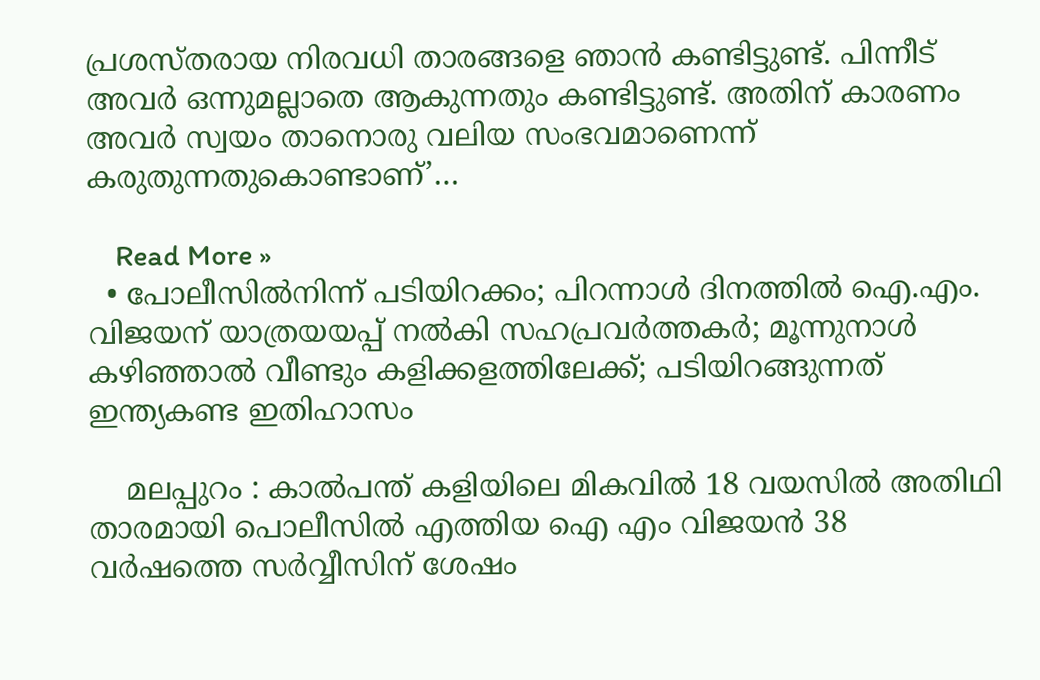പ്രശസ്തരായ നിരവധി താരങ്ങളെ ഞാന്‍ കണ്ടിട്ടുണ്ട്. പിന്നീട് അവര്‍ ഒന്നുമല്ലാതെ ആകുന്നതും കണ്ടിട്ടുണ്ട്. അതിന് കാരണം അവര്‍ സ്വയം താനൊരു വലിയ സംഭവമാണെന്ന് കരുതുന്നതുകൊണ്ടാണ്’…

    Read More »
  • പോലീസില്‍നിന്ന് പടിയിറക്കം; പിറന്നാള്‍ ദിനത്തില്‍ ഐ.എം. വിജയന് യാത്രയയപ്പ് നല്‍കി സഹപ്രവര്‍ത്തകര്‍; മൂന്നുനാള്‍ കഴിഞ്ഞാല്‍ വീണ്ടും കളിക്കളത്തിലേക്ക്; പടിയിറങ്ങുന്നത് ഇന്ത്യകണ്ട ഇതിഹാസം

    മലപ്പുറം : കാൽപന്ത് കളിയിലെ മികവിൽ 18 വയസിൽ അതിഥി താരമായി പൊലീസിൽ എത്തിയ ഐ എം വിജയൻ 38 വർഷത്തെ സർവ്വീസിന് ശേഷം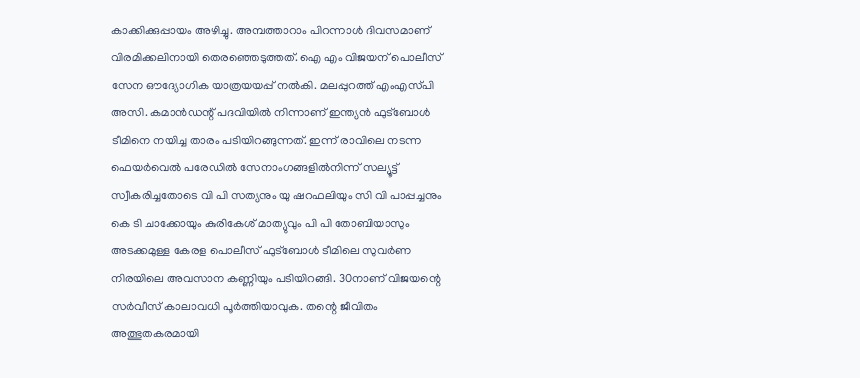കാക്കിക്കുപ്പായം അഴിച്ചു. അമ്പത്താറാം പിറന്നാൾ ദിവസമാണ് വിരമിക്കലിനായി തെരഞ്ഞെടുത്തത്. ഐ എം വിജയന് പൊലീസ്‌ സേന ഔദ്യോഗിക യാത്രയയപ്പ്‌ നൽകി. മലപ്പുറത്ത്‌ എംഎസ്‌പി അസി. കമാൻഡന്റ്‌ പദവിയിൽ നിന്നാണ് ഇന്ത്യൻ ഫുട്ബോൾ ടീമിനെ നയിച്ച താരം പടിയിറങ്ങുന്നത്. ഇന്ന്‌ രാവിലെ നടന്ന ഫെയർവെൽ പരേഡിൽ സേനാംഗങ്ങളിൽനിന്ന്‌ സല്യൂട്ട്‌ സ്വീകരിച്ചതോടെ വി പി സത്യനും യു ഷറഫലിയും സി വി പാപ്പച്ചനും കെ ടി ചാക്കോയും കുരികേശ്‌ മാത്യുവും പി പി തോബിയാസും അടക്കമുള്ള കേരള പൊലീസ്‌ ഫുട്‌ബോൾ ടീമിലെ സുവർണ നിരയിലെ അവസാന കണ്ണിയും പടിയിറങ്ങി. 30നാണ്‌ വിജയന്റെ സർവീസ്‌ കാലാവധി പൂർത്തിയാവുക. തന്റെ ജീവിതം അത്ഭുതകരമായി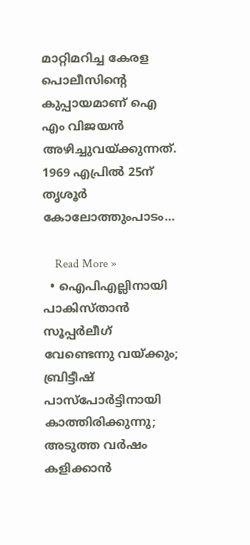മാറ്റിമറിച്ച കേരള പൊലീസിന്റെ കുപ്പായമാണ് ഐ എം വിജയൻ അഴിച്ചുവയ്‌ക്കുന്നത്. 1969 എപ്രിൽ 25ന്‌ തൃശൂർ കോലോത്തുംപാടം…

    Read More »
  • ഐപിഎല്ലിനായി പാകിസ്താന്‍ സൂപ്പര്‍ലീഗ് വേണ്ടെന്നു വയ്ക്കും; ബ്രിട്ടീഷ് പാസ്‌പോര്‍ട്ടിനായി കാത്തിരിക്കുന്നു; അടുത്ത വര്‍ഷം കളിക്കാന്‍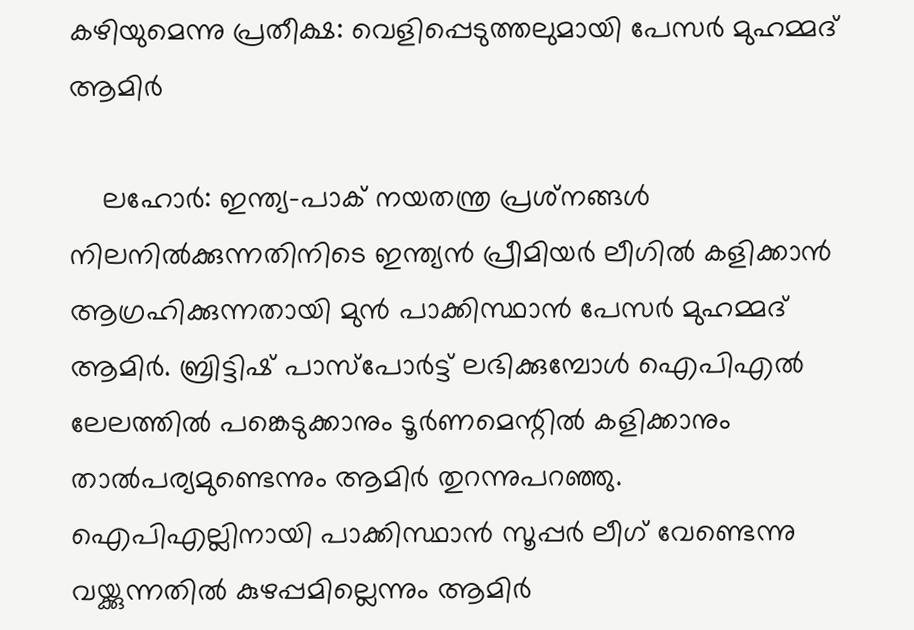കഴിയുമെന്നു പ്രതീക്ഷ: വെളിപ്പെടുത്തലുമായി പേസര്‍ മുഹമ്മദ് ആമിര്‍

    ലഹോര്‍: ഇന്ത്യ-പാക് നയതന്ത്ര പ്രശ്‌നങ്ങള്‍ നിലനില്‍ക്കുന്നതിനിടെ ഇന്ത്യന്‍ പ്രീമിയര്‍ ലീഗില്‍ കളിക്കാന്‍ ആഗ്രഹിക്കുന്നതായി മുന്‍ പാക്കിസ്ഥാന്‍ പേസര്‍ മുഹമ്മദ് ആമിര്‍. ബ്രിട്ടിഷ് പാസ്‌പോര്‍ട്ട് ലഭിക്കുമ്പോള്‍ ഐപിഎല്‍ ലേലത്തില്‍ പങ്കെടുക്കാനും ടൂര്‍ണമെന്റില്‍ കളിക്കാനും താല്‍പര്യമുണ്ടെന്നും ആമിര്‍ തുറന്നുപറഞ്ഞു. ഐപിഎല്ലിനായി പാക്കിസ്ഥാന്‍ സൂപ്പര്‍ ലീഗ് വേണ്ടെന്നു വയ്ക്കുന്നതില്‍ കുഴപ്പമില്ലെന്നും ആമിര്‍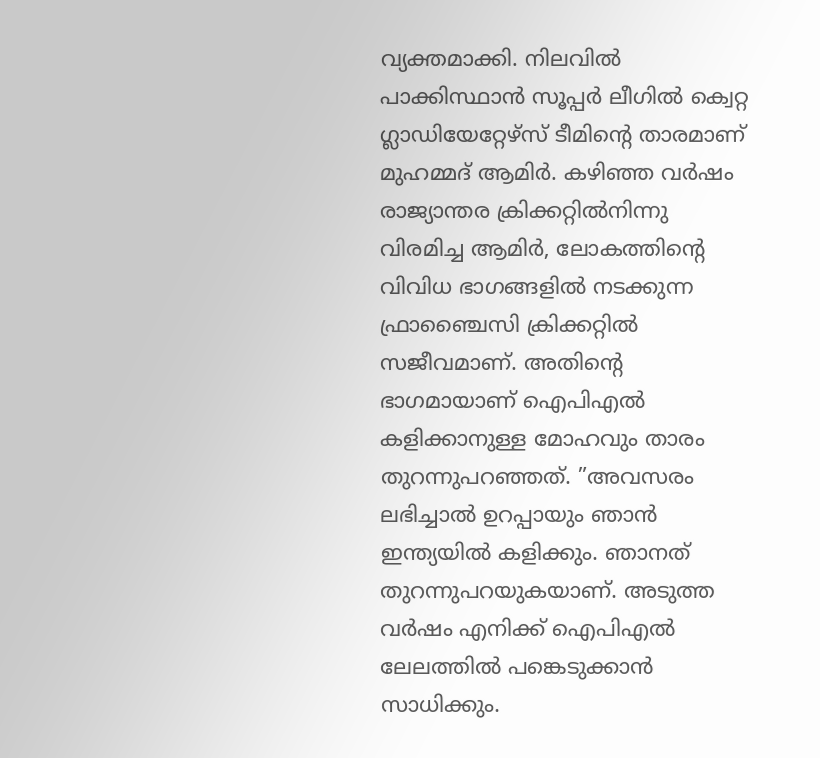വ്യക്തമാക്കി. നിലവില്‍ പാക്കിസ്ഥാന്‍ സൂപ്പര്‍ ലീഗില്‍ ക്വെറ്റ ഗ്ലാഡിയേറ്റേഴ്‌സ് ടീമിന്റെ താരമാണ് മുഹമ്മദ് ആമിര്‍. കഴിഞ്ഞ വര്‍ഷം രാജ്യാന്തര ക്രിക്കറ്റില്‍നിന്നു വിരമിച്ച ആമിര്‍, ലോകത്തിന്റെ വിവിധ ഭാഗങ്ങളില്‍ നടക്കുന്ന ഫ്രാഞ്ചൈസി ക്രിക്കറ്റില്‍ സജീവമാണ്. അതിന്റെ ഭാഗമായാണ് ഐപിഎല്‍ കളിക്കാനുള്ള മോഹവും താരം തുറന്നുപറഞ്ഞത്. ”അവസരം ലഭിച്ചാല്‍ ഉറപ്പായും ഞാന്‍ ഇന്ത്യയില്‍ കളിക്കും. ഞാനത് തുറന്നുപറയുകയാണ്. അടുത്ത വര്‍ഷം എനിക്ക് ഐപിഎല്‍ ലേലത്തില്‍ പങ്കെടുക്കാന്‍ സാധിക്കും.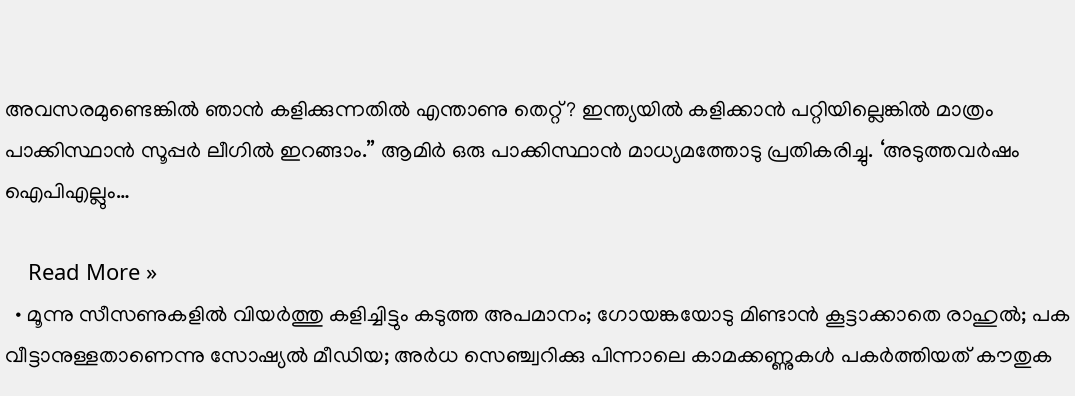അവസരമുണ്ടെങ്കില്‍ ഞാന്‍ കളിക്കുന്നതില്‍ എന്താണു തെറ്റ്? ഇന്ത്യയില്‍ കളിക്കാന്‍ പറ്റിയില്ലെങ്കില്‍ മാത്രം പാക്കിസ്ഥാന്‍ സൂപ്പര്‍ ലീഗില്‍ ഇറങ്ങാം.” ആമിര്‍ ഒരു പാക്കിസ്ഥാന്‍ മാധ്യമത്തോടു പ്രതികരിച്ചു. ‘അടുത്തവര്‍ഷം ഐപിഎല്ലും…

    Read More »
  • മൂന്നു സീസണുകളില്‍ വിയര്‍ത്തു കളിച്ചിട്ടും കടുത്ത അപമാനം; ഗോയങ്കയോടു മിണ്ടാന്‍ കൂട്ടാക്കാതെ രാഹുല്‍; പക വീട്ടാനുള്ളതാണെന്നു സോഷ്യല്‍ മീഡിയ; അര്‍ധ സെഞ്ച്വറിക്കു പിന്നാലെ കാമക്കണ്ണുകള്‍ പകര്‍ത്തിയത് കൗതുക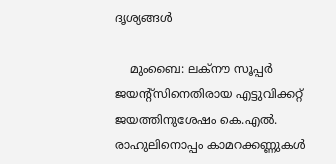ദൃശ്യങ്ങള്‍

    മുംബൈ: ലക്‌നൗ സൂപ്പര്‍ ജയന്റ്‌സിനെതിരായ എട്ടുവിക്കറ്റ് ജയത്തിനുശേഷം കെ.എല്‍. രാഹുലിനൊപ്പം കാമറക്കണ്ണുകള്‍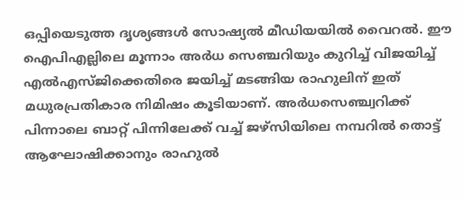ഒപ്പിയെടുത്ത ദൃശ്യങ്ങള്‍ സോഷ്യല്‍ മീഡിയയില്‍ വൈറല്‍. ഈ ഐപിഎല്ലിലെ മൂന്നാം അര്‍ധ സെഞ്ചറിയും കുറിച്ച് വിജയിച്ച് എല്‍എസ്ജിക്കെതിരെ ജയിച്ച് മടങ്ങിയ രാഹുലിന് ഇത് മധുരപ്രതികാര നിമിഷം കൂടിയാണ്. അര്‍ധസെഞ്ച്വറിക്ക് പിന്നാലെ ബാറ്റ് പിന്നിലേക്ക് വച്ച് ജഴ്‌സിയിലെ നമ്പറില്‍ തൊട്ട് ആഘോഷിക്കാനും രാഹുല്‍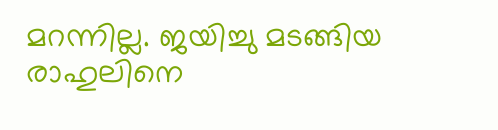മറന്നില്ല. ജയിച്ചു മടങ്ങിയ രാഹുലിനെ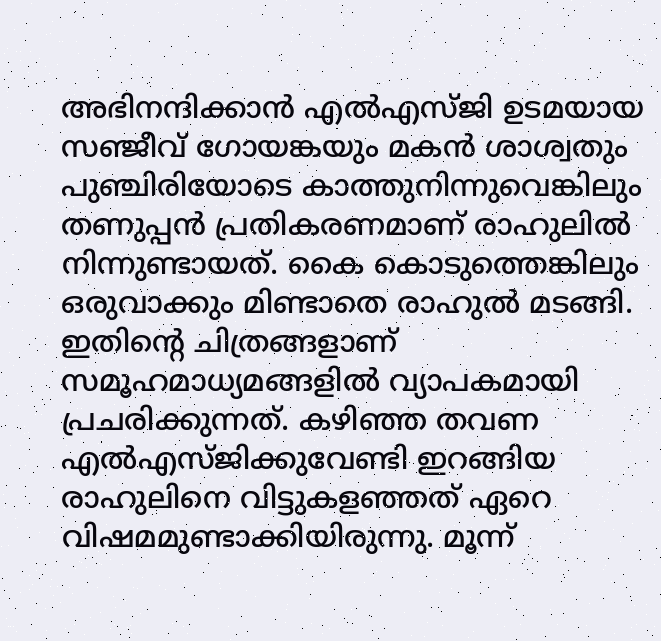അഭിനന്ദിക്കാന്‍ എല്‍എസ്ജി ഉടമയായ സഞ്ജീവ് ഗോയങ്കയും മകന്‍ ശാശ്വതും പുഞ്ചിരിയോടെ കാത്തുനിന്നുവെങ്കിലും തണുപ്പന്‍ പ്രതികരണമാണ് രാഹുലില്‍ നിന്നുണ്ടായത്. കൈ കൊടുത്തെങ്കിലും ഒരുവാക്കും മിണ്ടാതെ രാഹുല്‍ മടങ്ങി. ഇതിന്റെ ചിത്രങ്ങളാണ് സമൂഹമാധ്യമങ്ങളില്‍ വ്യാപകമായി പ്രചരിക്കുന്നത്. കഴിഞ്ഞ തവണ എല്‍എസ്ജിക്കുവേണ്ടി ഇറങ്ങിയ രാഹുലിനെ വിട്ടുകളഞ്ഞത് ഏറെ വിഷമമുണ്ടാക്കിയിരുന്നു. മൂന്ന്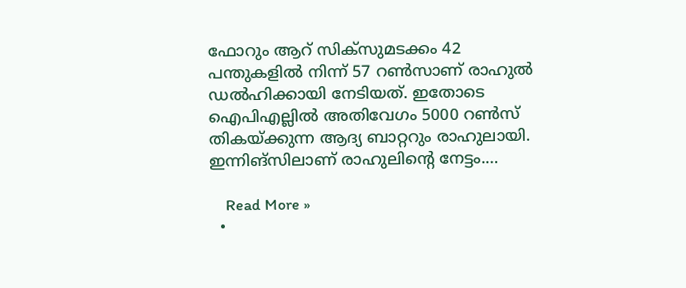ഫോറും ആറ് സിക്‌സുമടക്കം 42 പന്തുകളില്‍ നിന്ന് 57 റണ്‍സാണ് രാഹുല്‍ ഡല്‍ഹിക്കായി നേടിയത്. ഇതോടെ ഐപിഎല്ലില്‍ അതിവേഗം 5000 റണ്‍സ് തികയ്ക്കുന്ന ആദ്യ ബാറ്ററും രാഹുലായി. ഇന്നിങ്‌സിലാണ് രാഹുലിന്റെ നേട്ടം.…

    Read More »
  •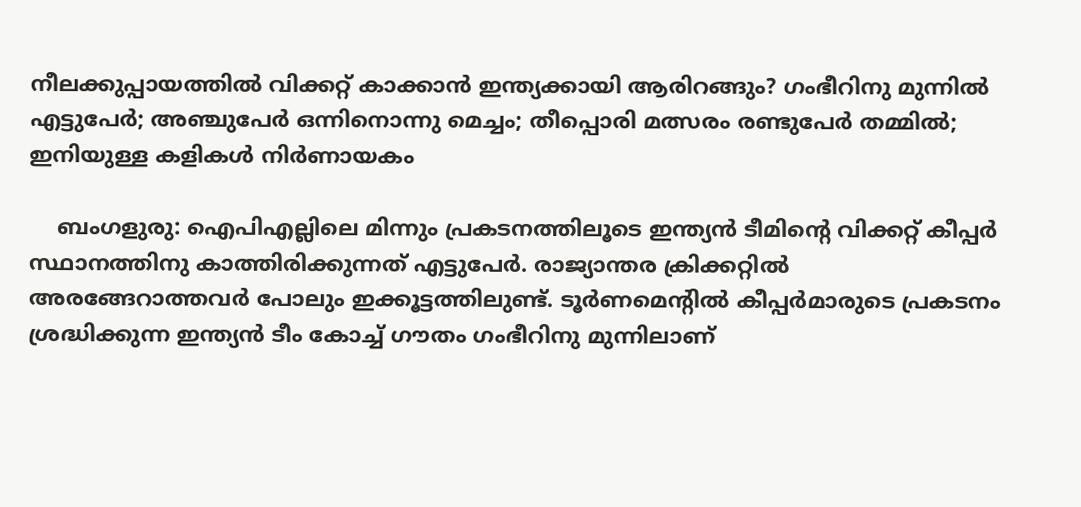നീലക്കുപ്പായത്തില്‍ വിക്കറ്റ് കാക്കാന്‍ ഇന്ത്യക്കായി ആരിറങ്ങും? ഗംഭീറിനു മുന്നില്‍ എട്ടുപേര്‍; അഞ്ചുപേര്‍ ഒന്നിനൊന്നു മെച്ചം; തീപ്പൊരി മത്സരം രണ്ടുപേര്‍ തമ്മില്‍; ഇനിയുള്ള കളികള്‍ നിര്‍ണായകം

    ബംഗളുരു: ഐപിഎല്ലിലെ മിന്നും പ്രകടനത്തിലൂടെ ഇന്ത്യന്‍ ടീമിന്റെ വിക്കറ്റ് കീപ്പര്‍ സ്ഥാനത്തിനു കാത്തിരിക്കുന്നത് എട്ടുപേര്‍. രാജ്യാന്തര ക്രിക്കറ്റില്‍ അരങ്ങേറാത്തവര്‍ പോലും ഇക്കൂട്ടത്തിലുണ്ട്. ടൂര്‍ണമെന്റില്‍ കീപ്പര്‍മാരുടെ പ്രകടനം ശ്രദ്ധിക്കുന്ന ഇന്ത്യന്‍ ടീം കോച്ച് ഗൗതം ഗംഭീറിനു മുന്നിലാണ്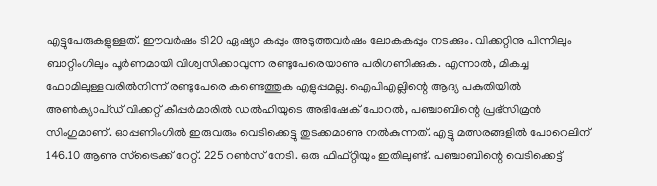എട്ടുപേരുകളുള്ളത്. ഈവര്‍ഷം ടി20 ഏഷ്യാ കപ്പും അടുത്തവര്‍ഷം ലോകകപ്പും നടക്കും. വിക്കറ്റിനു പിന്നിലും ബാറ്റിംഗിലും പൂര്‍ണമായി വിശ്വസിക്കാവുന്ന രണ്ടുപേരെയാണു പരിഗണിക്കുക. എന്നാല്‍, മികച്ച ഫോമിലുള്ളവരില്‍നിന്ന് രണ്ടുപേരെ കണ്ടെത്തുക എളുപ്പമല്ല. ഐപിഎല്ലിന്റെ ആദ്യ പകുതിയില്‍ അണ്‍ക്യാപ്ഡ് വിക്കറ്റ് കീപ്പര്‍മാരില്‍ ഡല്‍ഹിയുടെ അഭിഷേക് പോറല്‍, പഞ്ചാബിന്റെ പ്രഭ്‌സിമ്രന്‍ സിംഗുമാണ്. ഓപ്പണിംഗില്‍ ഇരുവരും വെടിക്കെട്ടു തുടക്കമാണു നല്‍കുന്നത്. എട്ടു മത്സരങ്ങളില്‍ പോറെലിന് 146.10 ആണു സ്‌ട്രൈക്ക് റേറ്റ്. 225 റണ്‍സ് നേടി. ഒരു ഫിഫ്റ്റിയും ഇതിലുണ്ട്. പഞ്ചാബിന്റെ വെടിക്കെട്ട്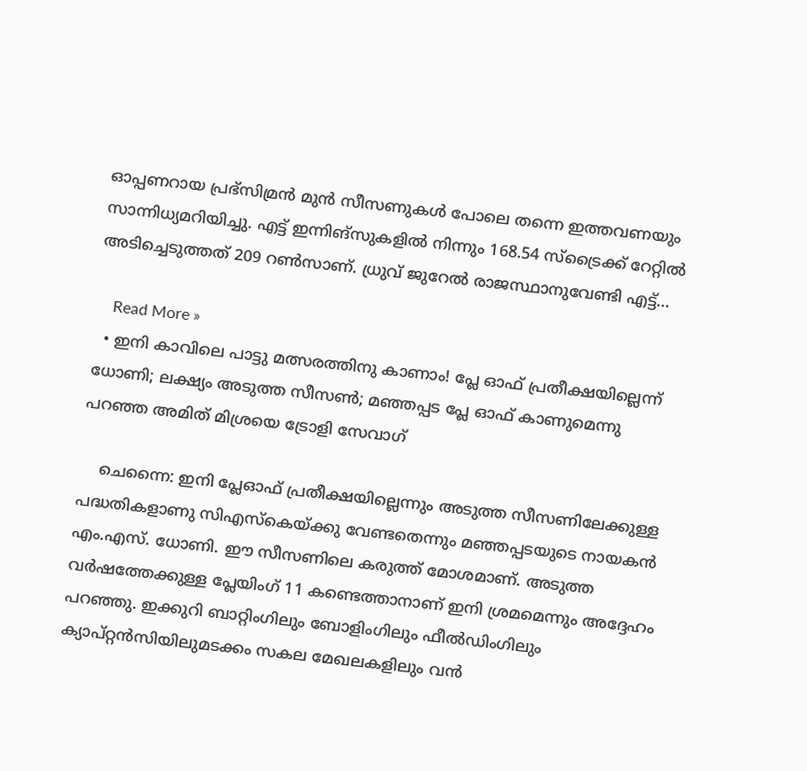ഓപ്പണറായ പ്രഭ്സിമ്രന്‍ മുന്‍ സീസണുകള്‍ പോലെ തന്നെ ഇത്തവണയും സാന്നിധ്യമറിയിച്ചു. എട്ട് ഇന്നിങ്സുകളില്‍ നിന്നും 168.54 സ്ട്രൈക്ക് റേറ്റില്‍ അടിച്ചെടുത്തത് 209 റണ്‍സാണ്. ധ്രുവ് ജുറേല്‍ രാജസ്ഥാനുവേണ്ടി എട്ട്…

    Read More »
  • ഇനി കാവിലെ പാട്ടു മത്സരത്തിനു കാണാം! പ്ലേ ഓഫ് പ്രതീക്ഷയില്ലെന്ന് ധോണി; ലക്ഷ്യം അടുത്ത സീസണ്‍; മഞ്ഞപ്പട പ്ലേ ഓഫ് കാണുമെന്നു പറഞ്ഞ അമിത് മിശ്രയെ ട്രോളി സേവാഗ്

    ചെന്നൈ: ഇനി പ്ലേഓഫ് പ്രതീക്ഷയില്ലെന്നും അടുത്ത സീസണിലേക്കുള്ള പദ്ധതികളാണു സിഎസ്‌കെയ്ക്കു വേണ്ടതെന്നും മഞ്ഞപ്പടയുടെ നായകന്‍ എം.എസ്. ധോണി. ഈ സീസണിലെ കരുത്ത് മോശമാണ്. അടുത്ത വര്‍ഷത്തേക്കുള്ള പ്ലേയിംഗ് 11 കണ്ടെത്താനാണ് ഇനി ശ്രമമെന്നും അദ്ദേഹം പറഞ്ഞു. ഇക്കുറി ബാറ്റിംഗിലും ബോളിംഗിലും ഫീല്‍ഡിംഗിലും ക്യാപ്റ്റന്‍സിയിലുമടക്കം സകല മേഖലകളിലും വന്‍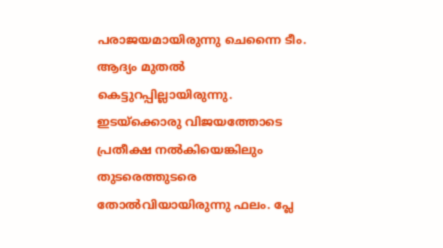പരാജയമായിരുന്നു ചെന്നൈ ടീം. ആദ്യം മുതല്‍ കെട്ടുറപ്പില്ലായിരുന്നു. ഇടയ്‌ക്കൊരു വിജയത്തോടെ പ്രതീക്ഷ നല്‍കിയെങ്കിലും തുടരെത്തുടരെ തോല്‍വിയായിരുന്നു ഫലം. പ്ലേ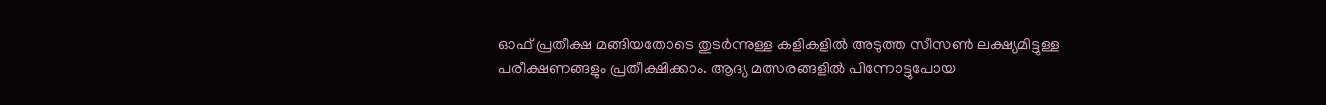ഓഫ് പ്രതീക്ഷ മങ്ങിയതോടെ തുടര്‍ന്നുള്ള കളികളില്‍ അടുത്ത സീസണ്‍ ലക്ഷ്യമിട്ടുള്ള പരീക്ഷണങ്ങളും പ്രതീക്ഷിക്കാം. ആദ്യ മത്സരങ്ങളില്‍ പിന്നോട്ടുപോയ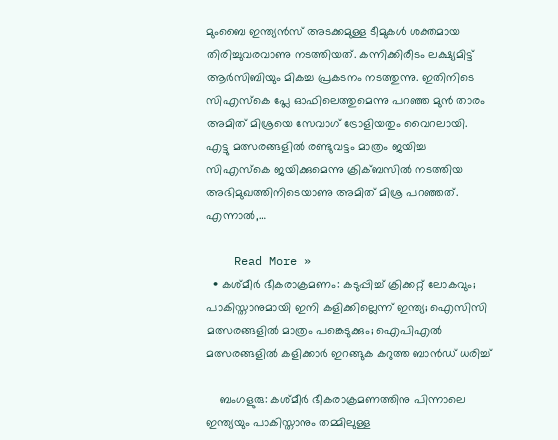മുംബൈ ഇന്ത്യന്‍സ് അടക്കമുള്ള ടീമുകള്‍ ശക്തമായ തിരിച്ചുവരവാണു നടത്തിയത്. കന്നിക്കിരീടം ലക്ഷ്യമിട്ട് ആര്‍സിബിയും മികച്ച പ്രകടനം നടത്തുന്നു. ഇതിനിടെ സിഎസ്‌കെ പ്ലേ ഓഫിലെത്തുമെന്നു പറഞ്ഞ മുന്‍ താരം അമിത് മിശ്രയെ സേവാഗ് ട്രോളിയതും വൈറലായി. എട്ടു മത്സരങ്ങളില്‍ രണ്ടുവട്ടം മാത്രം ജയിച്ച സിഎസ്‌കെ ജയിക്കുമെന്നു ക്രിക്ബസില്‍ നടത്തിയ അഭിമുഖത്തിനിടെയാണു അമിത് മിശ്ര പറഞ്ഞത്. എന്നാല്‍,…

    Read More »
  • കശ്മീര്‍ ഭീകരാക്രമണം: കടുപ്പിച്ച് ക്രിക്കറ്റ് ലോകവും; പാകിസ്താനുമായി ഇനി കളിക്കില്ലെന്ന് ഇന്ത്യ; ഐസിസി മത്സരങ്ങളില്‍ മാത്രം പങ്കെടുക്കും; ഐപിഎല്‍ മത്സരങ്ങളില്‍ കളിക്കാര്‍ ഇറങ്ങുക കറുത്ത ബാന്‍ഡ് ധരിച്ച്

    ബംഗളുരു: കശ്മീര്‍ ഭീകരാക്രമണത്തിനു പിന്നാലെ ഇന്ത്യയും പാകിസ്താനും തമ്മിലുള്ള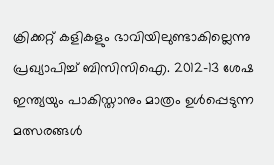ക്രിക്കറ്റ് കളികളും ഭാവിയിലുണ്ടാകില്ലെന്നു പ്രഖ്യാപിച്ച് ബിസിസിഐ. 2012-13 ശേഷ ഇന്ത്യയും പാകിസ്താനും മാത്രം ഉള്‍പ്പെടുന്ന മത്സരങ്ങള്‍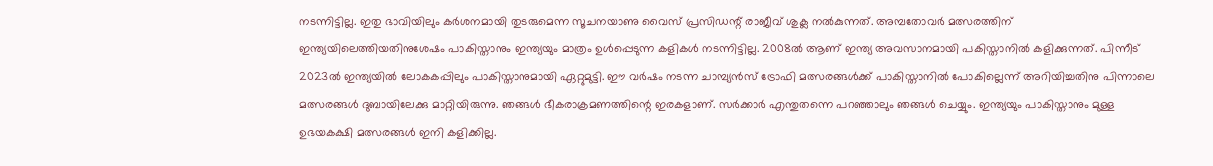നടന്നിട്ടില്ല. ഇതു ഭാവിയിലും കര്‍ശനമായി തുടരുമെന്ന സൂചനയാണു വൈസ് പ്രസിഡന്റ് രാജീവ് ശുക്ല നല്‍കുന്നത്. അമ്പതോവര്‍ മത്സരത്തിന് ഇന്ത്യയിലെത്തിയതിനുശേഷം പാകിസ്താനും ഇന്ത്യയും മാത്രം ഉള്‍പ്പെടുന്ന കളികള്‍ നടന്നിട്ടില്ല. 2008ല്‍ ആണ് ഇന്ത്യ അവസാനമായി പകിസ്താനില്‍ കളിക്കുന്നത്. പിന്നീട് 2023ല്‍ ഇന്ത്യയില്‍ ലോകകപ്പിലും പാകിസ്താനുമായി ഏറ്റുമുട്ടി. ഈ വര്‍ഷം നടന്ന ചാമ്പ്യന്‍സ് ട്രോഫി മത്സരങ്ങള്‍ക്ക് പാകിസ്താനില്‍ പോകില്ലെന്ന് അറിയിച്ചതിനു പിന്നാലെ മത്സരങ്ങള്‍ ദുബായിലേക്കു മാറ്റിയിരുന്നു. ഞങ്ങള്‍ ഭീകരാക്രമണത്തിന്റെ ഇരകളാണ്. സര്‍ക്കാര്‍ എന്തുതന്നെ പറഞ്ഞാലും ഞങ്ങള്‍ ചെയ്യും. ഇന്ത്യയും പാകിസ്താനും മുള്ള ഉഭയകക്ഷി മത്സരങ്ങള്‍ ഇനി കളിക്കില്ല.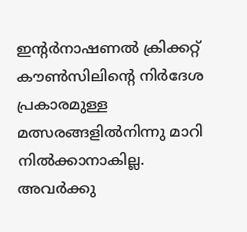ഇന്റര്‍നാഷണല്‍ ക്രിക്കറ്റ് കൗണ്‍സിലിന്റെ നിര്‍ദേശ പ്രകാരമുള്ള മത്സരങ്ങളില്‍നിന്നു മാറി നില്‍ക്കാനാകില്ല. അവര്‍ക്കു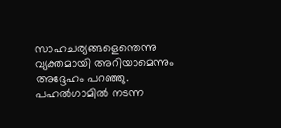സാഹചര്യങ്ങളെന്തെന്നു വ്യക്തമായി അറിയാമെന്നും അദ്ദേഹം പറഞ്ഞു. പഹല്‍ഗാമില്‍ നടന്ന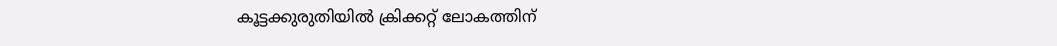കൂട്ടക്കുരുതിയില്‍ ക്രിക്കറ്റ് ലോകത്തിന്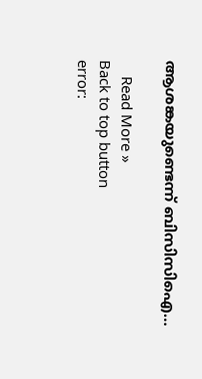ആശങ്കയുണ്ടെന്ന് ബിസിസിഐ…

    Read More »
Back to top button
error: